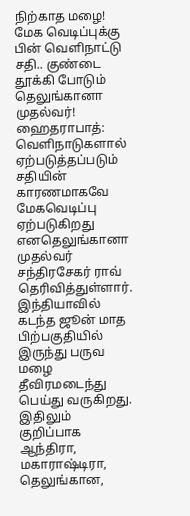நிற்காத மழை! மேக வெடிப்புக்கு பின் வெளிநாட்டு சதி.. குண்டை தூக்கி போடும் தெலுங்கானா முதல்வர்!
ஹைதராபாத்: வெளிநாடுகளால் ஏற்படுத்தப்படும் சதியின் காரணமாகவே மேகவெடிப்பு ஏற்படுகிறது எனதெலுங்கானா முதல்வர் சந்திரசேகர் ராவ் தெரிவித்துள்ளார்.
இந்தியாவில் கடந்த ஜூன் மாத பிற்பகுதியில் இருந்து பருவ மழை தீவிரமடைந்து பெய்து வருகிறது. இதிலும் குறிப்பாக ஆந்திரா, மகாராஷ்டிரா, தெலுங்கான,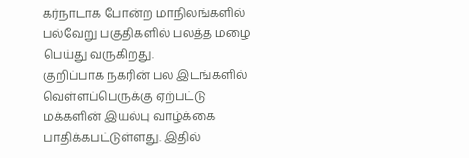கர்நாடாக போன்ற மாநிலங்களில் பல்வேறு பகுதிகளில் பலத்த மழை பெய்து வருகிறது.
குறிப்பாக நகரின் பல இடங்களில் வெள்ளப்பெருக்கு ஏற்பட்டு மக்களின் இயல்பு வாழ்க்கை பாதிக்கபட்டுள்ளது. இதில்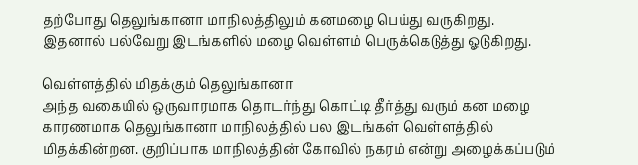தற்போது தெலுங்கானா மாநிலத்திலும் கனமழை பெய்து வருகிறது. இதனால் பல்வேறு இடங்களில் மழை வெள்ளம் பெருக்கெடுத்து ஓடுகிறது.

வெள்ளத்தில் மிதக்கும் தெலுங்கானா
அந்த வகையில் ஒருவாரமாக தொடர்ந்து கொட்டி தீர்த்து வரும் கன மழை காரணமாக தெலுங்கானா மாநிலத்தில் பல இடங்கள் வெள்ளத்தில் மிதக்கின்றன. குறிப்பாக மாநிலத்தின் கோவில் நகரம் என்று அழைக்கப்படும்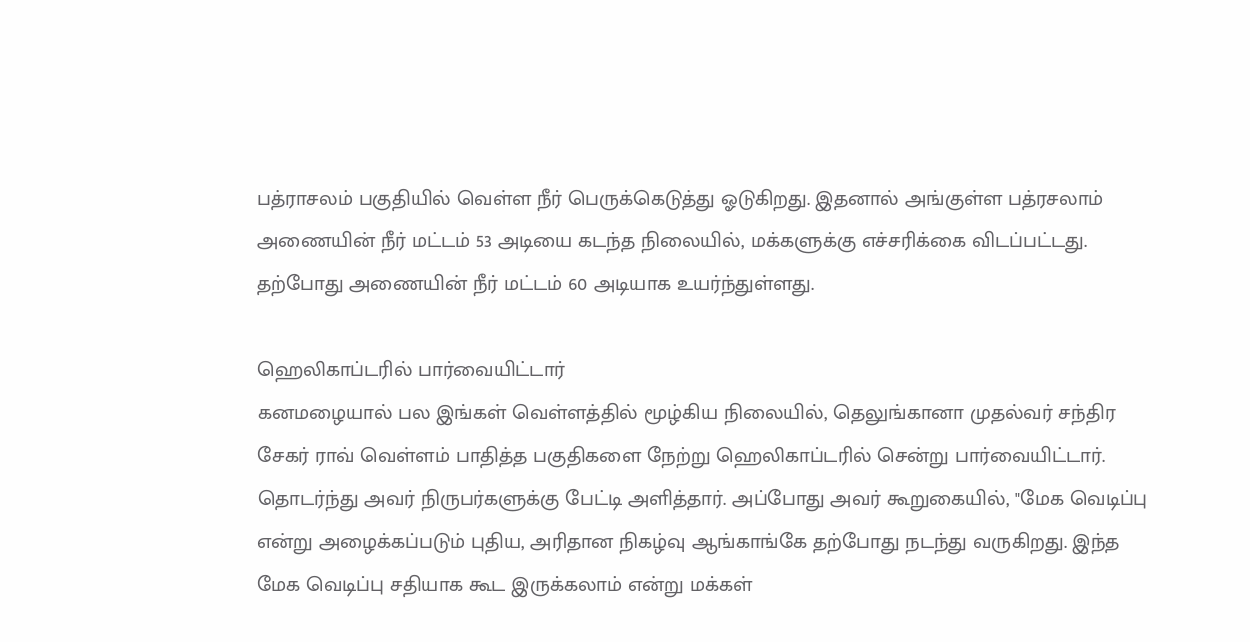பத்ராசலம் பகுதியில் வெள்ள நீர் பெருக்கெடுத்து ஓடுகிறது. இதனால் அங்குள்ள பத்ரசலாம் அணையின் நீர் மட்டம் 53 அடியை கடந்த நிலையில், மக்களுக்கு எச்சரிக்கை விடப்பட்டது. தற்போது அணையின் நீர் மட்டம் 60 அடியாக உயர்ந்துள்ளது.

ஹெலிகாப்டரில் பார்வையிட்டார்
கனமழையால் பல இங்கள் வெள்ளத்தில் மூழ்கிய நிலையில், தெலுங்கானா முதல்வர் சந்திர சேகர் ராவ் வெள்ளம் பாதித்த பகுதிகளை நேற்று ஹெலிகாப்டரில் சென்று பார்வையிட்டார். தொடர்ந்து அவர் நிருபர்களுக்கு பேட்டி அளித்தார். அப்போது அவர் கூறுகையில், "மேக வெடிப்பு என்று அழைக்கப்படும் புதிய, அரிதான நிகழ்வு ஆங்காங்கே தற்போது நடந்து வருகிறது. இந்த மேக வெடிப்பு சதியாக கூட இருக்கலாம் என்று மக்கள்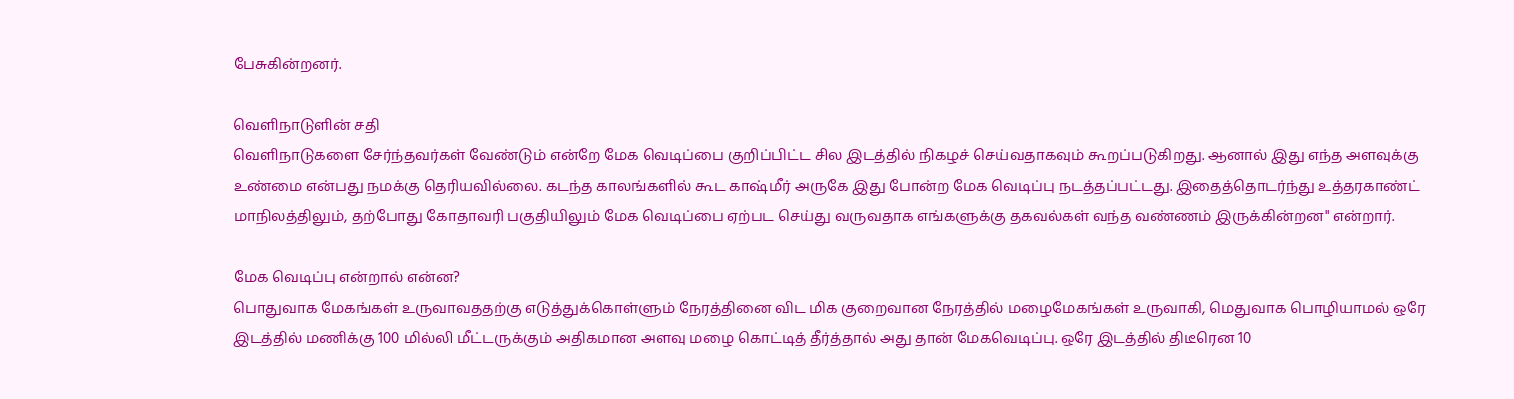பேசுகின்றனர்.

வெளிநாடுளின் சதி
வெளிநாடுகளை சேர்ந்தவர்கள் வேண்டும் என்றே மேக வெடிப்பை குறிப்பிட்ட சில இடத்தில் நிகழச் செய்வதாகவும் கூறப்படுகிறது. ஆனால் இது எந்த அளவுக்கு உண்மை என்பது நமக்கு தெரியவில்லை. கடந்த காலங்களில் கூட காஷ்மீர் அருகே இது போன்ற மேக வெடிப்பு நடத்தப்பட்டது. இதைத்தொடர்ந்து உத்தரகாண்ட் மாநிலத்திலும், தற்போது கோதாவரி பகுதியிலும் மேக வெடிப்பை ஏற்பட செய்து வருவதாக எங்களுக்கு தகவல்கள் வந்த வண்ணம் இருக்கின்றன" என்றார்.

மேக வெடிப்பு என்றால் என்ன?
பொதுவாக மேகங்கள் உருவாவததற்கு எடுத்துக்கொள்ளும் நேரத்தினை விட மிக குறைவான நேரத்தில் மழைமேகங்கள் உருவாகி, மெதுவாக பொழியாமல் ஒரே இடத்தில் மணிக்கு 100 மில்லி மீட்டருக்கும் அதிகமான அளவு மழை கொட்டித் தீர்த்தால் அது தான் மேகவெடிப்பு. ஒரே இடத்தில் திடீரென 10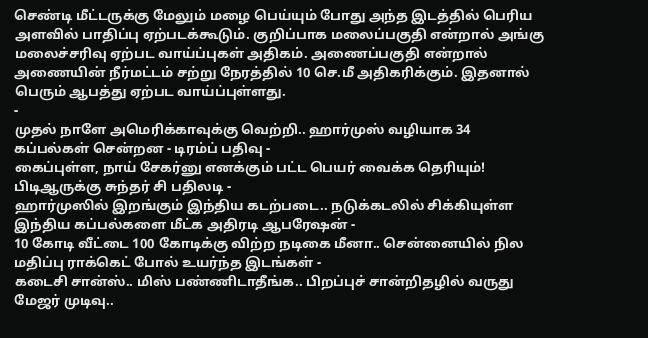செண்டி மீட்டருக்கு மேலும் மழை பெய்யும் போது அந்த இடத்தில் பெரிய அளவில் பாதிப்பு ஏற்படக்கூடும். குறிப்பாக மலைப்பகுதி என்றால் அங்கு மலைச்சரிவு ஏற்பட வாய்ப்புகள் அதிகம். அணைப்பகுதி என்றால் அணையின் நீர்மட்டம் சற்று நேரத்தில் 10 செ.மீ அதிகரிக்கும். இதனால் பெரும் ஆபத்து ஏற்பட வாய்ப்புள்ளது.
-
முதல் நாளே அமெரிக்காவுக்கு வெற்றி.. ஹார்முஸ் வழியாக 34 கப்பல்கள் சென்றன - டிரம்ப் பதிவு -
கைப்புள்ள, நாய் சேகர்னு எனக்கும் பட்ட பெயர் வைக்க தெரியும்! பிடிஆருக்கு சுந்தர் சி பதிலடி -
ஹார்முஸில் இறங்கும் இந்திய கடற்படை.. நடுக்கடலில் சிக்கியுள்ள இந்திய கப்பல்களை மீட்க அதிரடி ஆபரேஷன் -
10 கோடி வீட்டை 100 கோடிக்கு விற்ற நடிகை மீனா.. சென்னையில் நில மதிப்பு ராக்கெட் போல் உயர்ந்த இடங்கள் -
கடைசி சான்ஸ்.. மிஸ் பண்ணிடாதீங்க.. பிறப்புச் சான்றிதழில் வருது மேஜர் முடிவு..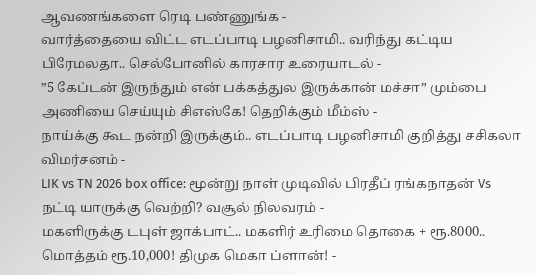ஆவணங்களை ரெடி பண்ணுங்க -
வார்த்தையை விட்ட எடப்பாடி பழனிசாமி.. வரிந்து கட்டிய பிரேமலதா.. செல்போனில் காரசார உரையாடல் -
”5 கேப்டன் இருந்தும் என் பக்கத்துல இருக்கான் மச்சா” மும்பை அணியை செய்யும் சிஎஸ்கே! தெறிக்கும் மீம்ஸ் -
நாய்க்கு கூட நன்றி இருக்கும்.. எடப்பாடி பழனிசாமி குறித்து சசிகலா விமர்சனம் -
LIK vs TN 2026 box office: மூன்று நாள் முடிவில் பிரதீப் ரங்கநாதன் Vs நட்டி யாருக்கு வெற்றி? வசூல் நிலவரம் -
மகளிருக்கு டபுள் ஜாக்பாட்.. மகளிர் உரிமை தொகை + ரூ.8000.. மொத்தம் ரூ.10,000! திமுக மெகா ப்ளான்! -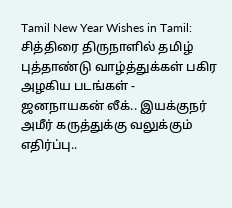Tamil New Year Wishes in Tamil: சித்திரை திருநாளில் தமிழ் புத்தாண்டு வாழ்த்துக்கள் பகிர அழகிய படங்கள் -
ஜனநாயகன் லீக்.. இயக்குநர் அமீர் கருத்துக்கு வலுக்கும் எதிர்ப்பு..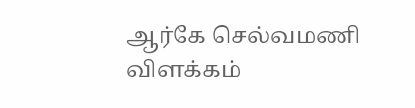ஆர்கே செல்வமணி விளக்கம்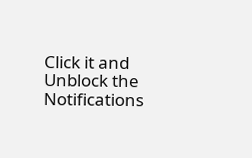Click it and Unblock the Notifications